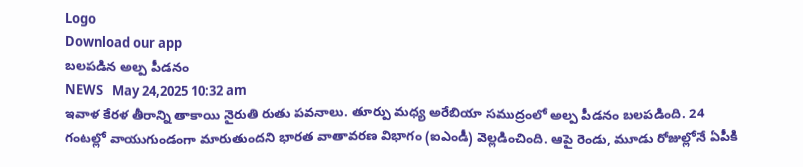Logo
Download our app
బ‌ల‌ప‌డిన అల్ప పీడ‌నం
NEWS   May 24,2025 10:32 am
ఇవాళ కేర‌ళ తీరాన్ని తాకాయి నైరుతి రుతు ప‌వ‌నాలు. తూర్పు మ‌ధ్య అరేబియా స‌ముద్రంలో అల్ప పీడ‌నం బ‌ల‌ప‌డింది. 24 గంటల్లో వాయుగుండంగా మారుతుందని భారత వాతావరణ విభాగం (ఐఎండీ) వెల్లడించింది. ఆపై రెండు, మూడు రోజుల్లోనే ఏపీకి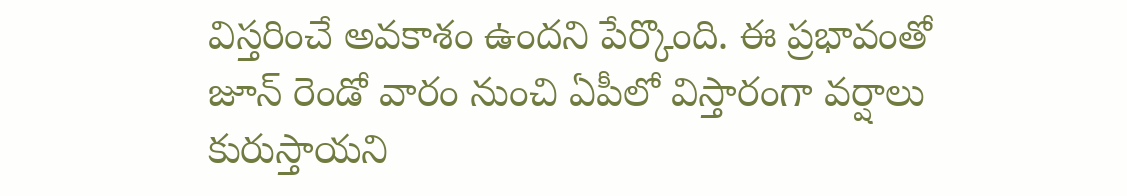విస్తరించే అవకాశం ఉంద‌ని పేర్కొంది. ఈ ప్రభావంతో జూన్ రెండో వారం నుంచి ఏపీలో విస్తారంగా వర్షాలు కురుస్తాయ‌ని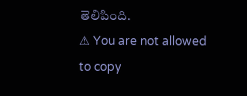తెలిపింది.
⚠ You are not allowed to copy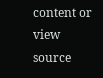content or view source